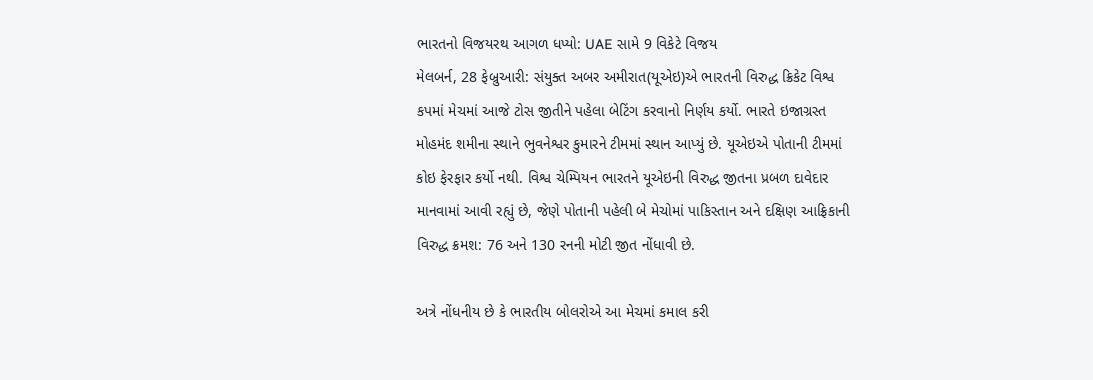ભારતનો વિજયરથ આગળ ધપ્યો: UAE સામે 9 વિકેટે વિજય
મેલબર્ન, 28 ફેબ્રુઆરી: સંયુક્ત અબર અમીરાત(યૂએઇ)એ ભારતની વિરુદ્ધ ક્રિકેટ વિશ્વ કપમાં મેચમાં આજે ટોસ જીતીને પહેલા બેટિંગ કરવાનો નિર્ણય કર્યો. ભારતે ઇજાગ્રસ્ત મોહમંદ શમીના સ્થાને ભુવનેશ્વર કુમારને ટીમમાં સ્થાન આપ્યું છે. યૂએઇએ પોતાની ટીમમાં કોઇ ફેરફાર કર્યો નથી. વિશ્વ ચેમ્પિયન ભારતને યૂએઇની વિરુદ્ધ જીતના પ્રબળ દાવેદાર માનવામાં આવી રહ્યું છે, જેણે પોતાની પહેલી બે મેચોમાં પાકિસ્તાન અને દક્ષિણ આફ્રિકાની વિરુદ્ધ ક્રમશ: 76 અને 130 રનની મોટી જીત નોંધાવી છે.

અત્રે નોંધનીય છે કે ભારતીય બોલરોએ આ મેચમાં કમાલ કરી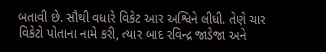બતાવી છે. સૌથી વધારે વિકેટ આર અશ્વિને લીધી. તેણે ચાર વિકેટો પોતાના નામે કરી, ત્યાર બાદ રવિન્દ્ર જાડેજા અને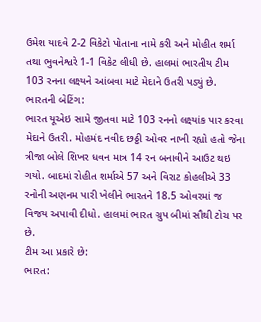ઉમેશ યાદવે 2-2 વિકેટો પોતાના નામે કરી અને મોહીત શર્મા તથા ભુવનેશ્વરે 1-1 વિકેટ લીધી છે. હાલમાં ભારતીય ટીમ 103 રનના લક્ષ્યને આંબવા માટે મેદાને ઉતરી પડ્યું છે.
ભારતની બેટિંગ:
ભારત યૂએઇ સામે જીતવા માટે 103 રનનો લક્ષ્યાંક પાર કરવા મેદાને ઉતરી. મોહમંદ નવીદ છઠ્ઠી ઓવર નાખી રહ્યો હતો જેના ત્રીજા બોલે શિખર ધવન માત્ર 14 રન બનાવીને આઉટ થઇ ગયો. બાદમાં રોહીત શર્માએ 57 અને વિરાટ કોહલીએ 33 રનોની અણનમ પારી ખેલીને ભારતને 18.5 ઓવરમાં જ વિજય અપાવી દીધો. હાલમાં ભારત ગ્રુપ બીમાં સૌથી ટોચ પર છે.
ટીમ આ પ્રકારે છે:
ભારત: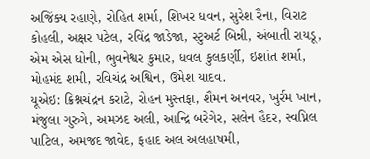અજિંક્ય રહાણે, રોહિત શર્મા, શિખર ધવન, સુરેશ રૈના, વિરાટ કોહલી, અક્ષર પટેલ, રવિંદ્ર જાડેજા, સ્ટુઅર્ટ બિન્ની, અંબાતી રાયડૂ, એમ એસ ધોની, ભુવનેશ્વર કુમાર, ધવલ કુલકર્ણી, ઇશાંત શર્મા, મોહમંદ શમી, રવિચંદ્ર અશ્વિન, ઉમેશ યાદવ.
યૂએઇ: ક્રિશ્નચંદ્રન કરાટે, રોહન મુસ્તફા, શૈમન અનવર, ખુર્રમ ખાન, મંજુલા ગુરુગે, અમઝદ અલી, આન્દ્રિ બરેગેર, સલેન હૈદર, સ્વપ્નિલ પાટિલ, અમજદ જાવેદ, ફહાદ અલ અલહાષમી,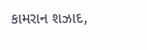કામરાન શઝાદ,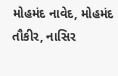મોહમંદ નાવેદ, મોહમંદ તૌકીર, નાસિર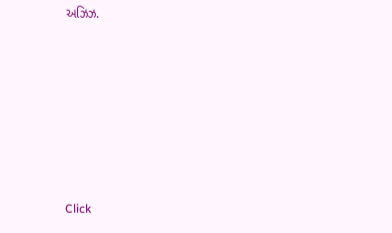અઝિઝ.












Click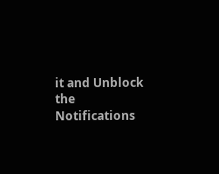it and Unblock the Notifications